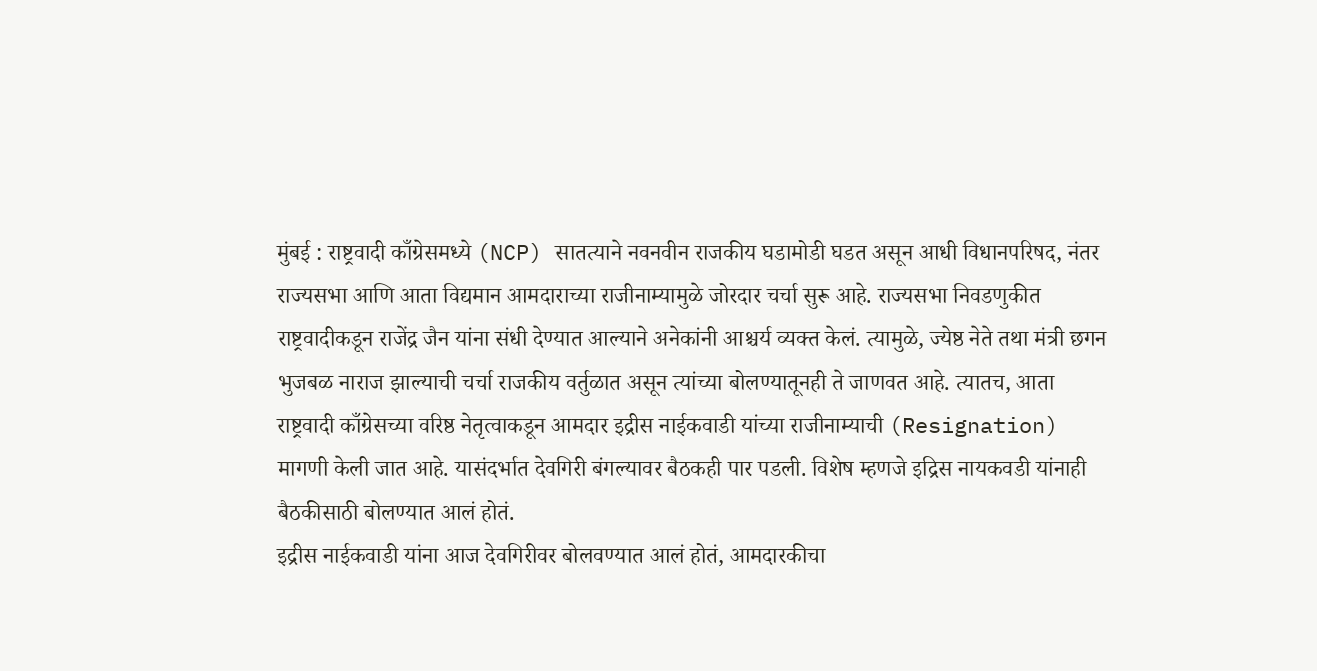मुंबई : राष्ट्रवादी काँग्रेसमध्ये (NCP) सातत्याने नवनवीन राजकीय घडामोडी घडत असून आधी विधानपरिषद, नंतर राज्यसभा आणि आता विद्यमान आमदाराच्या राजीनाम्यामुळे जोरदार चर्चा सुरू आहे. राज्यसभा निवडणुकीत राष्ट्रवादीकडून राजेंद्र जैन यांना संधी देण्यात आल्याने अनेकांनी आश्चर्य व्यक्त केलं. त्यामुळे, ज्येष्ठ नेते तथा मंत्री छगन भुजबळ नाराज झाल्याची चर्चा राजकीय वर्तुळात असून त्यांच्या बोलण्यातूनही ते जाणवत आहे. त्यातच, आता राष्ट्रवादी काँग्रेसच्या वरिष्ठ नेतृत्वाकडून आमदार इद्रीस नाईकवाडी यांच्या राजीनाम्याची (Resignation) मागणी केली जात आहे. यासंदर्भात देवगिरी बंगल्यावर बैठकही पार पडली. विशेष म्हणजे इद्रिस नायकवडी यांनाही बैठकीसाठी बोलण्यात आलं होतं.
इद्रीस नाईकवाडी यांना आज देवगिरीवर बोलवण्यात आलं होतं, आमदारकीचा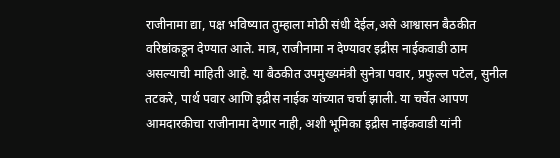राजीनामा द्या, पक्ष भविष्यात तुम्हाला मोठी संधी देईल,असे आश्वासन बैठकीत वरिष्ठांकडून देण्यात आले. मात्र, राजीनामा न देण्यावर इद्रीस नाईकवाडी ठाम असल्याची माहिती आहे. या बैठकीत उपमुख्यमंत्री सुनेत्रा पवार, प्रफुल्ल पटेल, सुनील तटकरे, पार्थ पवार आणि इद्रीस नाईक यांच्यात चर्चा झाली. या चर्चेत आपण आमदारकीचा राजीनामा देणार नाही, अशी भूमिका इद्रीस नाईकवाडी यांनी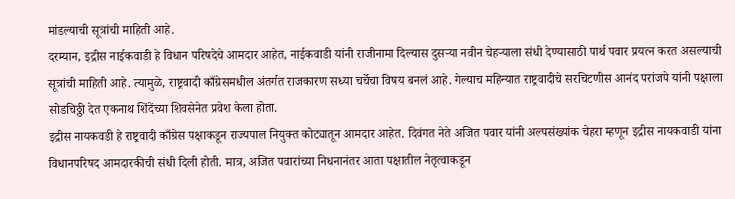मांडल्याची सूत्रांची माहिती आहे.
दरम्यान, इद्रीस नाईकवाडी हे विधान परिषदेचे आमदार आहेत, नाईकवाडी यांनी राजीनामा दिल्यास दुसऱ्या नवीन चेहऱ्याला संधी देण्यासाठी पार्थ पवार प्रयत्न करत असल्याची सूत्रांची माहिती आहे. त्यामुळे, राष्ट्रवादी काँग्रेसमधील अंतर्गत राजकारण सध्या चर्चेचा विषय बनलं आहे. गेल्याच महिन्यात राष्ट्रवादीचे सरचिटणीस आनंद परांजपे यांनी पक्षाला सोडचिठ्ठी देत एकनाथ शिंदेंच्या शिवसेनेत प्रवेश केला होता.
इद्रीस नायकवडी हे राष्ट्रवादी काँग्रेस पक्षाकडून राज्यपाल नियुक्त कोट्यातून आमदार आहेत. दिवंगत नेते अजित पवार यांनी अल्पसंख्यांक चेहरा म्हणून इद्रीस नायकवाडी यांना विधानपरिषद आमदारकीची संधी दिली होती. मात्र, अजित पवारांच्या निधनानंतर आता पक्षातील नेतृत्वाकडून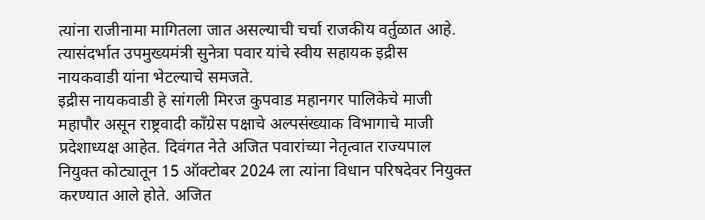त्यांना राजीनामा मागितला जात असल्याची चर्चा राजकीय वर्तुळात आहे. त्यासंदर्भात उपमुख्यमंत्री सुनेत्रा पवार यांचे स्वीय सहायक इद्रीस नायकवाडी यांना भेटल्याचे समजते.
इद्रीस नायकवाडी हे सांगली मिरज कुपवाड महानगर पालिकेचे माजी महापौर असून राष्ट्रवादी काँग्रेस पक्षाचे अल्पसंख्याक विभागाचे माजी प्रदेशाध्यक्ष आहेत. दिवंगत नेते अजित पवारांच्या नेतृत्वात राज्यपाल नियुक्त कोट्यातून 15 ऑक्टोबर 2024 ला त्यांना विधान परिषदेवर नियुक्त करण्यात आले होते. अजित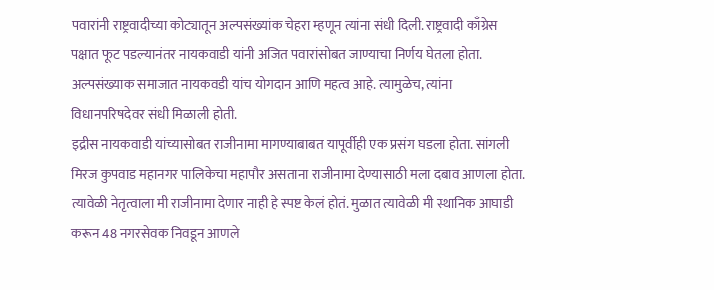पवारांनी राष्ट्रवादीच्या कोट्यातून अल्पसंख्यांक चेहरा म्हणून त्यांना संधी दिली. राष्ट्रवादी काँग्रेस पक्षात फूट पडल्यानंतर नायकवाडी यांनी अजित पवारांसोबत जाण्याचा निर्णय घेतला होता. अल्पसंख्याक समाजात नायकवडी यांच योगदान आणि महत्व आहे. त्यामुळेच, त्यांना विधानपरिषदेवर संधी मिळाली होती.
इद्रीस नायकवाडी यांच्यासोबत राजीनामा मागण्याबाबत यापूर्वीही एक प्रसंग घडला होता. सांगली मिरज कुपवाड महानगर पालिकेचा महापौर असताना राजीनामा देण्यासाठी मला दबाव आणला होता. त्यावेळी नेतृत्वाला मी राजीनामा देणार नाही हे स्पष्ट केलं होतं. मुळात त्यावेळी मी स्थानिक आघाडी करून 48 नगरसेवक निवडून आणले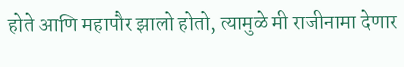होते आणि महापौर झालो होतो, त्यामुळे मी राजीनामा देणार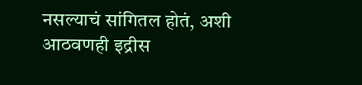नसल्याचं सांगितल होतं, अशी आठवणही इद्रीस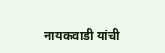नायकवाडी यांची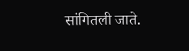सांगितली जाते.